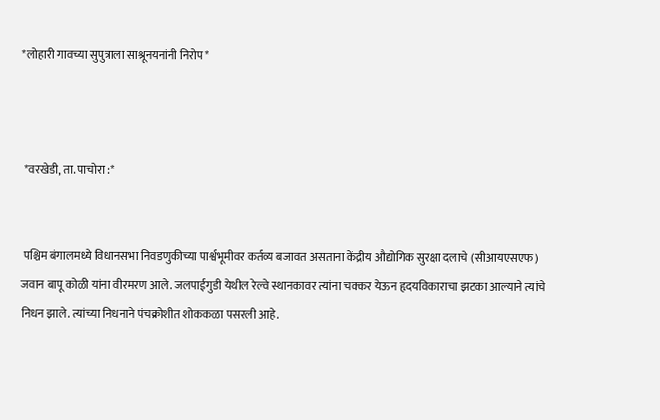*लोहारी गावच्या सुपुत्राला साश्रूनयनांनी निरोप*



 *वरखेडी, ता. पाचोरा :*


 पश्चिम बंगालमध्ये विधानसभा निवडणुकीच्या पार्श्वभूमीवर कर्तव्य बजावत असताना केंद्रीय औद्योगिक सुरक्षा दलाचे (सीआयएसएफ) जवान बापू कोळी यांना वीरमरण आले. जलपाईगुडी येथील रेल्वे स्थानकावर त्यांना चक्कर येऊन हृदयविकाराचा झटका आल्याने त्यांचे निधन झाले. त्यांच्या निधनाने पंचक्रोशीत शोककळा पसरली आहे.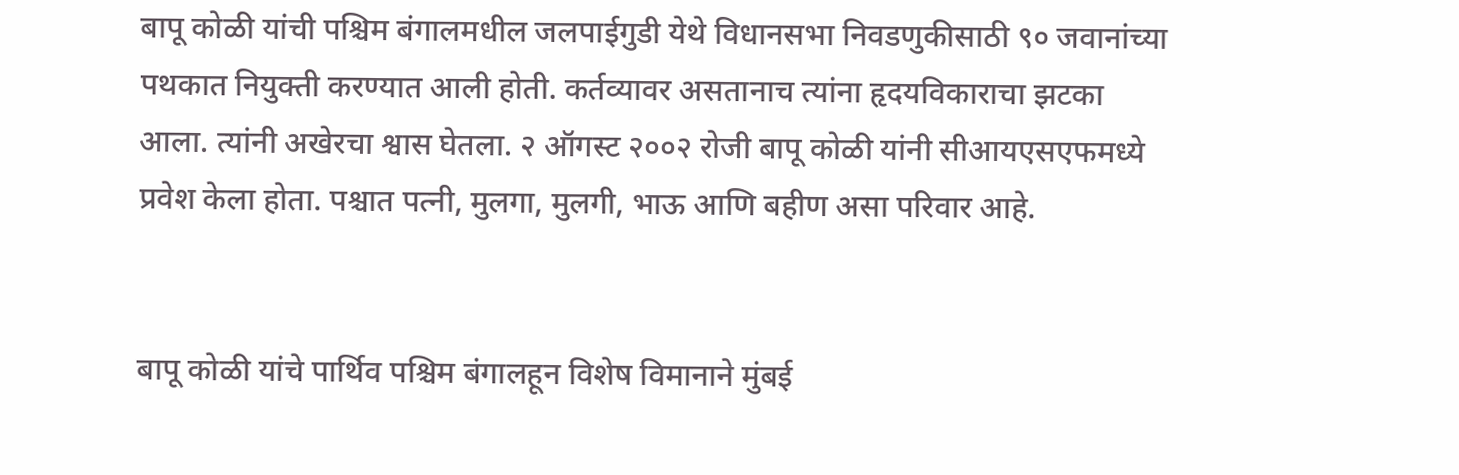बापू कोळी यांची पश्चिम बंगालमधील जलपाईगुडी येथे विधानसभा निवडणुकीसाठी ९० जवानांच्या पथकात नियुक्ती करण्यात आली होती. कर्तव्यावर असतानाच त्यांना हृदयविकाराचा झटका आला. त्यांनी अखेरचा श्वास घेतला. २ ऑगस्ट २००२ रोजी बापू कोळी यांनी सीआयएसएफमध्ये प्रवेश केला होता. पश्चात पत्नी, मुलगा, मुलगी, भाऊ आणि बहीण असा परिवार आहे.


बापू कोळी यांचे पार्थिव पश्चिम बंगालहून विशेष विमानाने मुंबई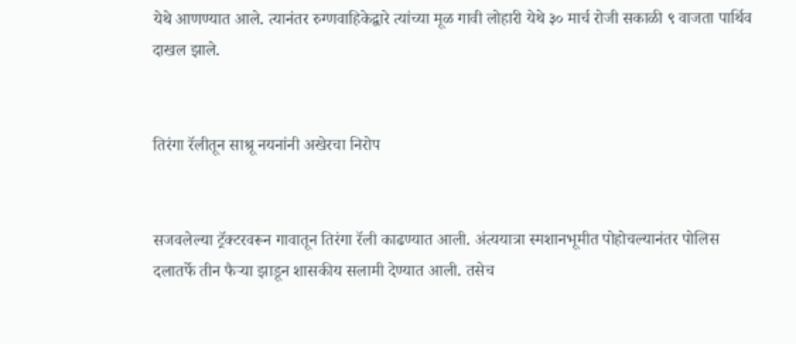येथे आणण्यात आले. त्यानंतर रुग्णवाहिकेद्वारे त्यांच्या मूळ गावी लोहारी येथे ३० मार्च रोजी सकाळी ९ वाजता पार्थिव दाखल झाले.


तिरंगा रॅलीतून साश्रू नयनांनी अखेरचा निरोप


सजवलेल्या ट्रॅक्टरवरून गावातून तिरंगा रॅली काढण्यात आली. अंत्ययात्रा स्मशानभूमीत पोहोचल्यानंतर पोलिस दलातर्फे तीन फैऱ्या झाडून शासकीय सलामी देण्यात आली. तसेच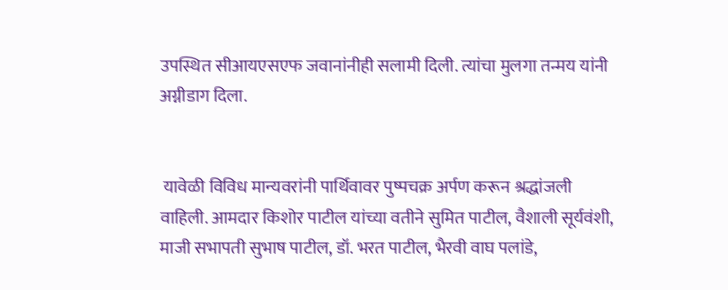उपस्थित सीआयएसएफ जवानांनीही सलामी दिली. त्यांचा मुलगा तन्मय यांनी अग्नीडाग दिला.


 यावेळी विविध मान्यवरांनी पार्थिवावर पुष्पचक्र अर्पण करून श्रद्धांजली वाहिली. आमदार किशोर पाटील यांच्या वतीने सुमित पाटील, वैशाली सूर्यवंशी, माजी सभापती सुभाष पाटील, डॉ. भरत पाटील, भैरवी वाघ पलांडे,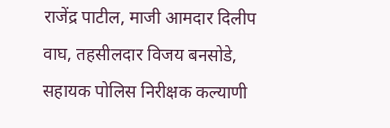राजेंद्र पाटील, माजी आमदार दिलीप वाघ, तहसीलदार विजय बनसोडे, सहायक पोलिस निरीक्षक कल्याणी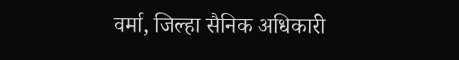वर्मा, जिल्हा सैनिक अधिकारी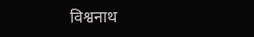विश्वनाथ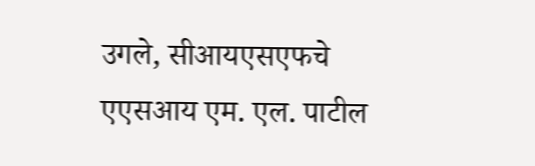उगले, सीआयएसएफचे एएसआय एम. एल. पाटील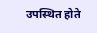उपस्थित होते